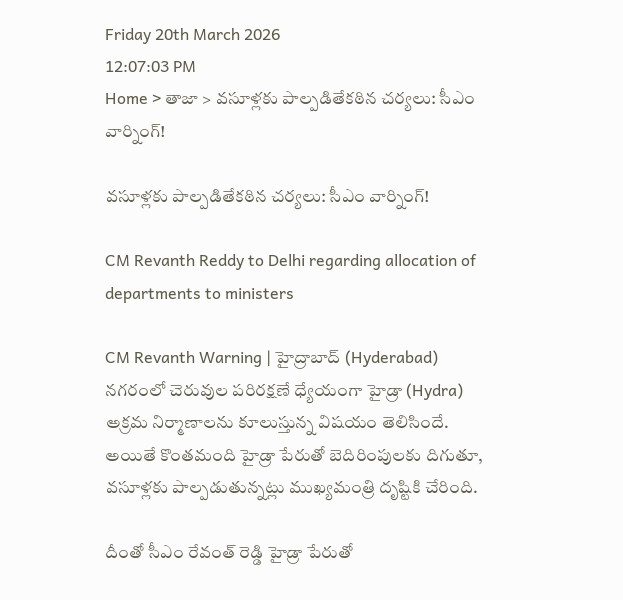Friday 20th March 2026
12:07:03 PM
Home > తాజా > వసూళ్లకు పాల్పడితేకఠిన చర్యలు: సీఎం వార్నింగ్!

వసూళ్లకు పాల్పడితేకఠిన చర్యలు: సీఎం వార్నింగ్!

CM Revanth Reddy to Delhi regarding allocation of departments to ministers

CM Revanth Warning | హైద్రాబాద్ (Hyderabad) నగరంలో చెరువుల పరిరక్షణే ధ్యేయంగా హైడ్రా (Hydra) అక్రమ నిర్మాణాలను కూలుస్తున్న విషయం తెలిసిందే. అయితే కొంతమంది హైడ్రా పేరుతో బెదిరింపులకు దిగుతూ, వసూళ్లకు పాల్పడుతున్నట్లు ముఖ్యమంత్రి దృష్టికి చేరింది.

దీంతో సీఎం రేవంత్ రెడ్డి హైడ్రా పేరుతో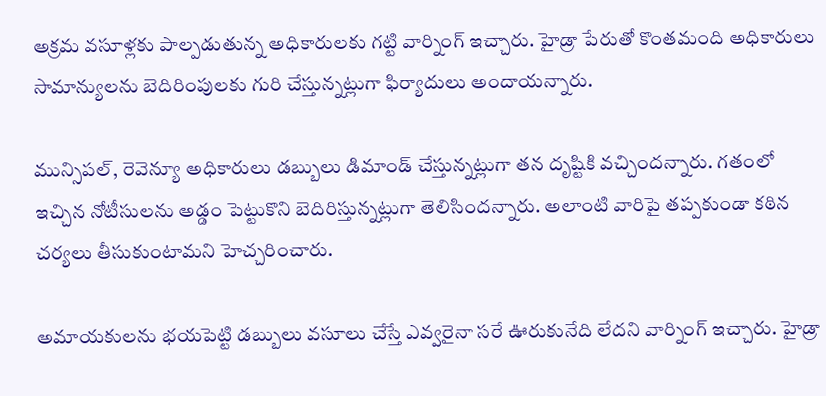అక్రమ వసూళ్లకు పాల్పడుతున్న అధికారులకు గట్టి వార్నింగ్ ఇచ్చారు. హైడ్రా పేరుతో కొంతమంది అధికారులు సామాన్యులను బెదిరింపులకు గురి చేస్తున్నట్లుగా ఫిర్యాదులు అందాయన్నారు.

మున్సిపల్, రెవెన్యూ అధికారులు డబ్బులు డిమాండ్ చేస్తున్నట్లుగా తన దృష్టికి వచ్చిందన్నారు. గతంలో ఇచ్చిన నోటీసులను అడ్డం పెట్టుకొని బెదిరిస్తున్నట్లుగా తెలిసిందన్నారు. అలాంటి వారిపై తప్పకుండా కఠిన చర్యలు తీసుకుంటామని హెచ్చరించారు.

అమాయకులను భయపెట్టి డబ్బులు వసూలు చేస్తే ఎవ్వరైనా సరే ఊరుకునేది లేదని వార్నింగ్ ఇచ్చారు. హైడ్రా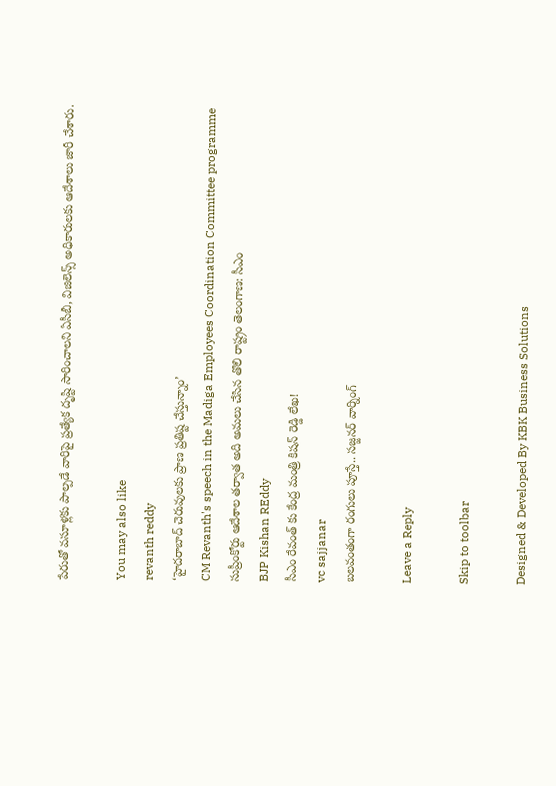పేరుతో వసూళ్లకు పాల్పడే వారిపై ప్రత్యేక దృష్టి సారించాలని ఏసీబీ, విజిలెన్స్‌ అధికారులకు ఆదేశాలు జారీ చేశారు.

You may also like
revanth reddy
‘హైదరాబాద్ చెరువులకు ప్రాణ ప్రతిష్ట చేస్తున్నాం’
CM Revanth's speech in the Madiga Employees Coordination Committee programme
సుప్రీంకోర్టు ఆదేశాల తర్వాత అది అమలు చేసిన తొలి రాష్ట్రం తెలంగాణ: సీఎం
BJP Kishan REddy
సీఎం రేవంత్ కు కేంద్ర మంత్రి కిషన్ రెడ్డి లేఖ!
vc sajjanar
బలవంతంగా రంగులు పూస్తే.. సజ్జనర్ వార్నింగ్

Leave a Reply

Skip to toolbar

Designed & Developed By KBK Business Solutions